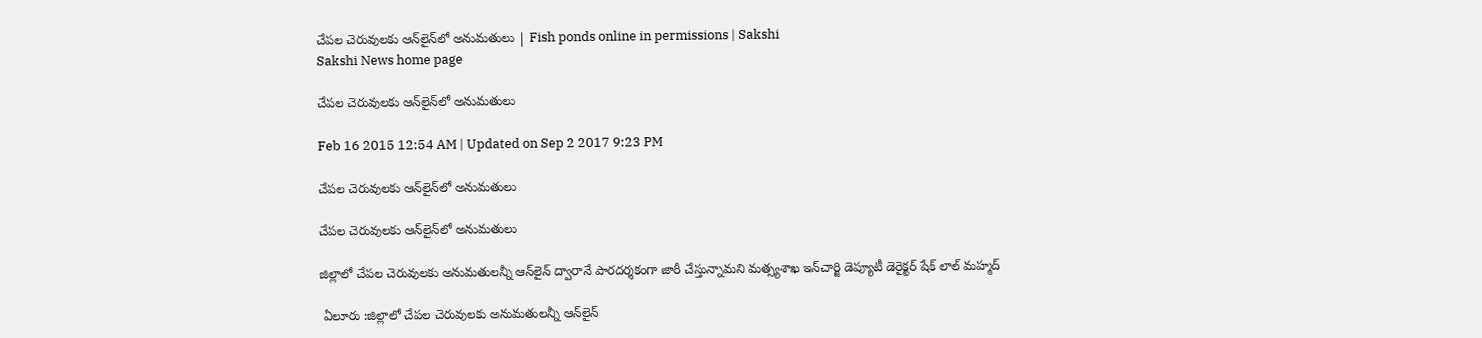చేపల చెరువులకు ఆన్‌లైన్‌లో అనుమతులు | Fish ponds online in permissions | Sakshi
Sakshi News home page

చేపల చెరువులకు ఆన్‌లైన్‌లో అనుమతులు

Feb 16 2015 12:54 AM | Updated on Sep 2 2017 9:23 PM

చేపల చెరువులకు ఆన్‌లైన్‌లో అనుమతులు

చేపల చెరువులకు ఆన్‌లైన్‌లో అనుమతులు

జిల్లాలో చేపల చెరువులకు అనుమతులన్నీ ఆన్‌లైన్ ద్వారానే పారదర్శకంగా జారీ చేస్తున్నామని మత్స్యశాఖ ఇన్‌చార్జి డెప్యూటీ డెరైక్టర్ షేక్ లాల్ మహ్మద్

 ఏలూరు :జిల్లాలో చేపల చెరువులకు అనుమతులన్నీ ఆన్‌లైన్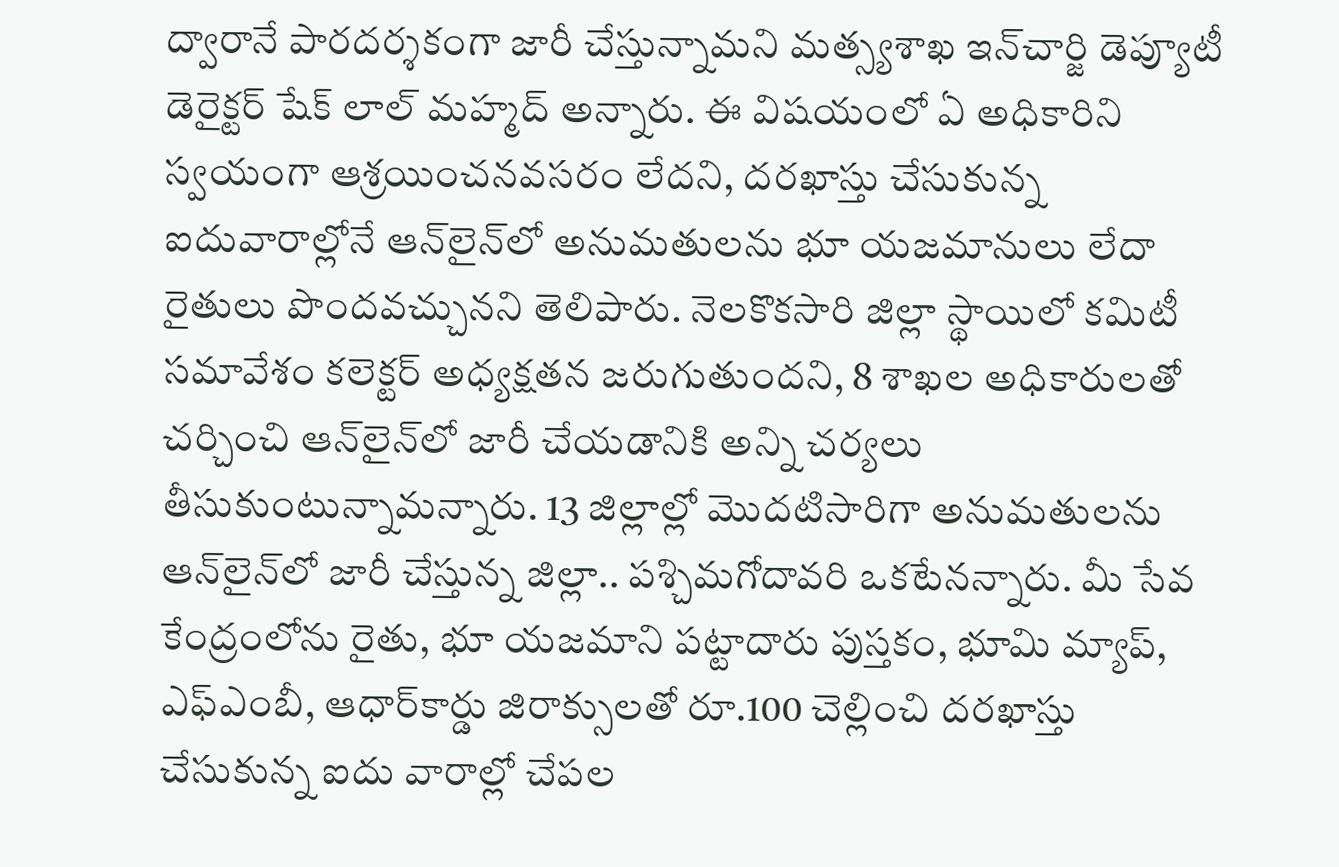ద్వారానే పారదర్శకంగా జారీ చేస్తున్నామని మత్స్యశాఖ ఇన్‌చార్జి డెప్యూటీ డెరైక్టర్ షేక్ లాల్ మహ్మద్ అన్నారు. ఈ విషయంలో ఏ అధికారిని స్వయంగా ఆశ్రయించనవసరం లేదని, దరఖాస్తు చేసుకున్న ఐదువారాల్లోనే ఆన్‌లైన్‌లో అనుమతులను భూ యజమానులు లేదా రైతులు పొందవచ్చునని తెలిపారు. నెలకొకసారి జిల్లా స్థాయిలో కమిటీ సమావేశం కలెక్టర్ అధ్యక్షతన జరుగుతుందని, 8 శాఖల అధికారులతో చర్చించి ఆన్‌లైన్‌లో జారీ చేయడానికి అన్ని చర్యలు తీసుకుంటున్నామన్నారు. 13 జిల్లాల్లో మొదటిసారిగా అనుమతులను ఆన్‌లైన్‌లో జారీ చేస్తున్న జిల్లా.. పశ్చిమగోదావరి ఒకటేనన్నారు. మీ సేవ కేంద్రంలోను రైతు, భూ యజమాని పట్టాదారు పుస్తకం, భూమి మ్యాప్, ఎఫ్‌ఎంబీ, ఆధార్‌కార్డు జిరాక్సులతో రూ.100 చెల్లించి దరఖాస్తు చేసుకున్న ఐదు వారాల్లో చేపల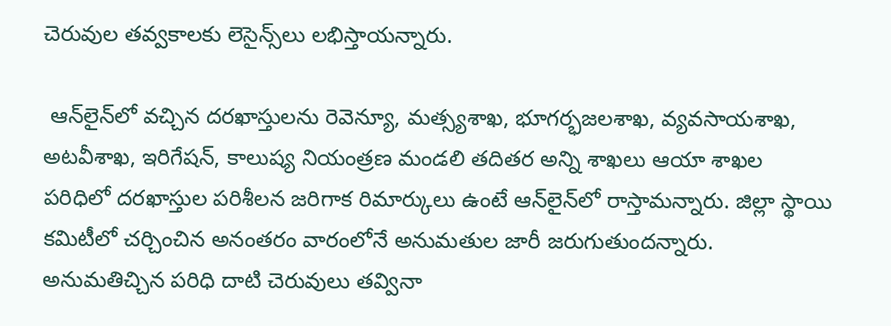చెరువుల తవ్వకాలకు లెసైన్స్‌లు లభిస్తాయన్నారు.

 ఆన్‌లైన్‌లో వచ్చిన దరఖాస్తులను రెవెన్యూ, మత్స్యశాఖ, భూగర్భజలశాఖ, వ్యవసాయశాఖ, అటవీశాఖ, ఇరిగేషన్, కాలుష్య నియంత్రణ మండలి తదితర అన్ని శాఖలు ఆయా శాఖల పరిధిలో దరఖాస్తుల పరిశీలన జరిగాక రిమార్కులు ఉంటే ఆన్‌లైన్‌లో రాస్తామన్నారు. జిల్లా స్థాయి కమిటీలో చర్చించిన అనంతరం వారంలోనే అనుమతుల జారీ జరుగుతుందన్నారు. అనుమతిచ్చిన పరిధి దాటి చెరువులు తవ్వినా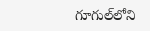గూగుల్‌లోని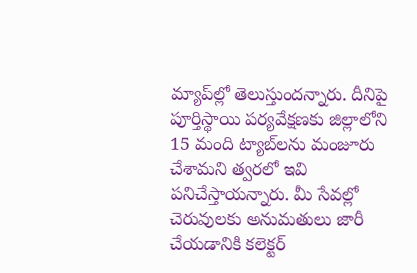మ్యాప్‌ల్లో తెలుస్తుందన్నారు. దీనిపై పూర్తిస్థాయి పర్యవేక్షణకు జిల్లాలోని 15 మంది ట్యాబ్‌లను మంజూరు చేశామని త్వరలో ఇవి పనిచేస్తాయన్నారు. మీ సేవల్లో చెరువులకు అనుమతులు జారీ చేయడానికి కలెక్టర్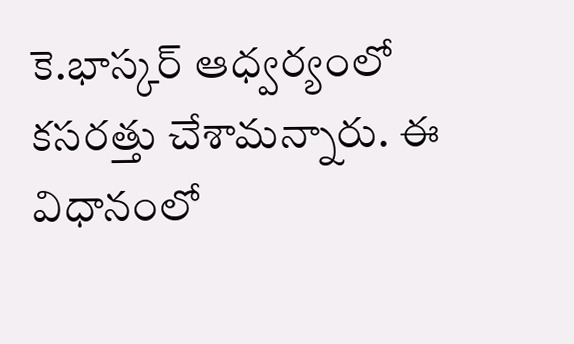కె.భాస్కర్ ఆధ్వర్యంలో కసరత్తు చేశామన్నారు. ఈ విధానంలో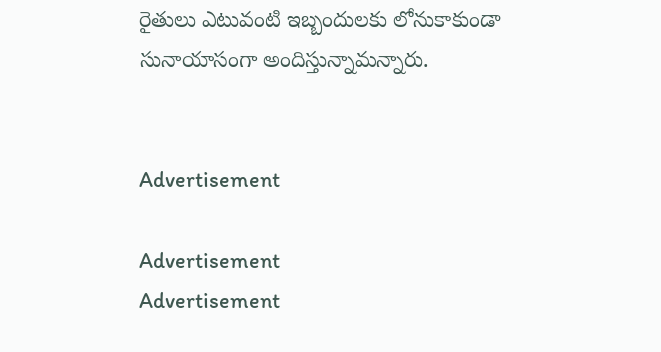రైతులు ఎటువంటి ఇబ్బందులకు లోనుకాకుండా సునాయాసంగా అందిస్తున్నామన్నారు.


Advertisement

Advertisement
Advertisement